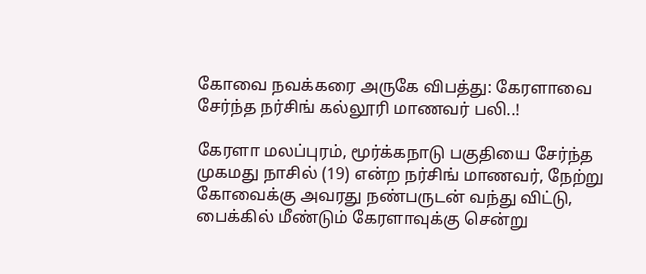கோவை நவக்கரை அருகே விபத்து: கேரளாவை சேர்ந்த நர்சிங் கல்லூரி மாணவர் பலி..!

கேரளா மலப்புரம், மூர்க்கநாடு பகுதியை சேர்ந்த முகமது நாசில் (19) என்ற நர்சிங் மாணவர், நேற்று கோவைக்கு அவரது நண்பருடன் வந்து விட்டு, பைக்கில் மீண்டும் கேரளாவுக்கு சென்று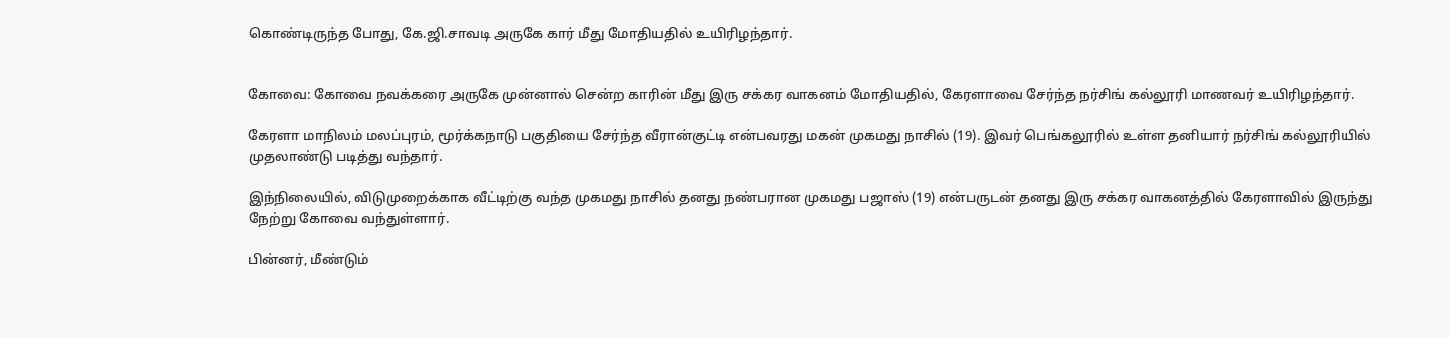கொண்டிருந்த போது, கே.ஜி.சாவடி அருகே கார் மீது மோதியதில் உயிரிழந்தார்.


கோவை: கோவை நவக்கரை அருகே முன்னால் சென்ற காரின் மீது இரு சக்கர வாகனம் மோதியதில், கேரளாவை சேர்ந்த நர்சிங் கல்லூரி மாணவர் உயிரிழந்தார்.

கேரளா மாநிலம் மலப்புரம், மூர்க்கநாடு பகுதியை சேர்ந்த வீரான்குட்டி என்பவரது மகன் முகமது நாசில் (19). இவர் பெங்கலூரில் உள்ள தனியார் நர்சிங் கல்லூரியில் முதலாண்டு படித்து வந்தார்.

இந்நிலையில், விடுமுறைக்காக வீட்டிற்கு வந்த முகமது நாசில் தனது நண்பரான முகமது பஜாஸ் (19) என்பருடன் தனது இரு சக்கர வாகனத்தில் கேரளாவில் இருந்து நேற்று கோவை வந்துள்ளார்.

பின்னர், மீண்டும்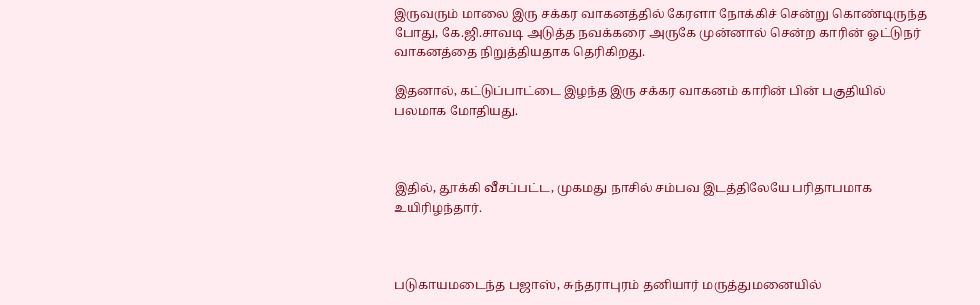இருவரும் மாலை இரு சக்கர வாகனத்தில் கேரளா நோக்கிச் சென்று கொண்டிருந்த போது, கே.ஜி.சாவடி அடுத்த நவக்கரை அருகே முன்னால் சென்ற காரின் ஓட்டுநர் வாகனத்தை நிறுத்தியதாக தெரிகிறது.

இதனால், கட்டுப்பாட்டை இழந்த இரு சக்கர வாகனம் காரின் பின் பகுதியில் பலமாக மோதியது.



இதில், தூக்கி வீசப்பட்ட, முகமது நாசில் சம்பவ இடத்திலேயே பரிதாபமாக உயிரிழந்தார்.



படுகாயமடைந்த பஜாஸ், சுந்தராபுரம் தனியார் மருத்துமனையில்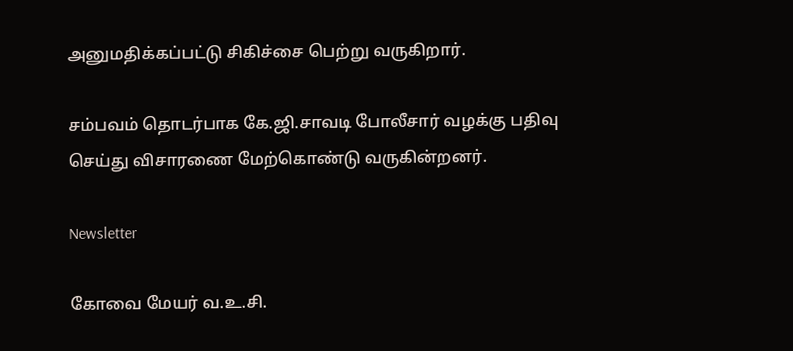அனுமதிக்கப்பட்டு சிகிச்சை பெற்று வருகிறார்.

சம்பவம் தொடர்பாக கே.ஜி.சாவடி போலீசார் வழக்கு பதிவு செய்து விசாரணை மேற்கொண்டு வருகின்றனர்.

Newsletter

கோவை மேயர் வ.உ.சி.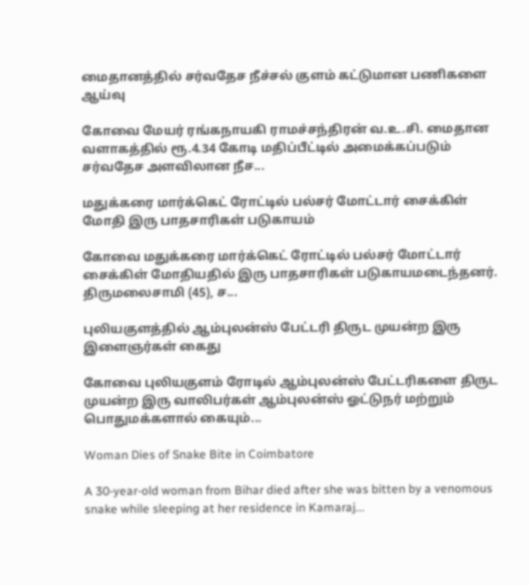மைதானத்தில் சர்வதேச நீச்சல் குளம் கட்டுமான பணிகளை ஆய்வு

கோவை மேயர் ரங்கநாயகி ராமச்சந்திரன் வ.உ.சி. மைதான வளாகத்தில் ரூ.4.34 கோடி மதிப்பீட்டில் அமைக்கப்படும் சர்வதேச அளவிலான நீச...

மதுக்கரை மார்க்கெட் ரோட்டில் பல்சர் மோட்டார் சைக்கிள் மோதி இரு பாதசாரிகள் படுகாயம்

கோவை மதுக்கரை மார்க்கெட் ரோட்டில் பல்சர் மோட்டார் சைக்கிள் மோதியதில் இரு பாதசாரிகள் படுகாயமடைந்தனர். திருமலைசாமி (45), ச...

புலியகுளத்தில் ஆம்புலன்ஸ் பேட்டரி திருட முயன்ற இரு இளைஞர்கள் கைது

கோவை புலியகுளம் ரோடில் ஆம்புலன்ஸ் பேட்டரிகளை திருட முயன்ற இரு வாலிபர்கள் ஆம்புலன்ஸ் ஓட்டுநர் மற்றும் பொதுமக்களால் கையும்...

Woman Dies of Snake Bite in Coimbatore

A 30-year-old woman from Bihar died after she was bitten by a venomous snake while sleeping at her residence in Kamaraj...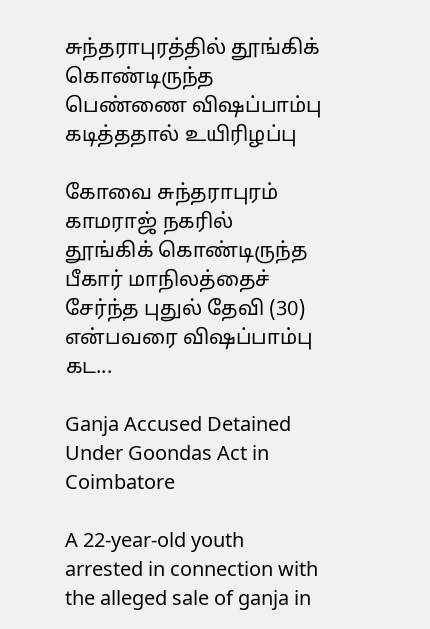சுந்தராபுரத்தில் தூங்கிக் கொண்டிருந்த பெண்ணை விஷப்பாம்பு கடித்ததால் உயிரிழப்பு

கோவை சுந்தராபுரம் காமராஜ் நகரில் தூங்கிக் கொண்டிருந்த பீகார் மாநிலத்தைச் சேர்ந்த புதுல் தேவி (30) என்பவரை விஷப்பாம்பு கட...

Ganja Accused Detained Under Goondas Act in Coimbatore

A 22-year-old youth arrested in connection with the alleged sale of ganja in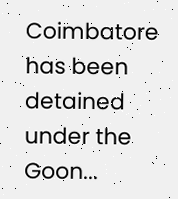Coimbatore has been detained under the Goon...